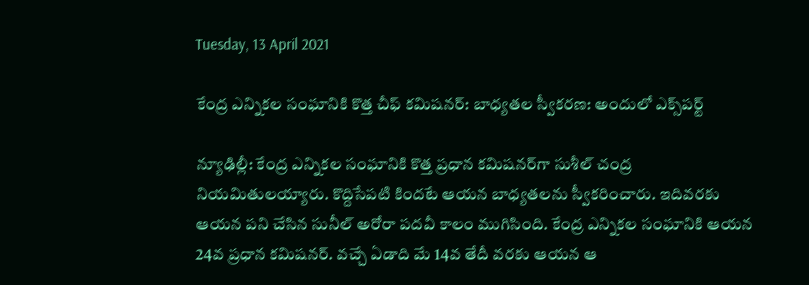Tuesday, 13 April 2021

కేంద్ర ఎన్నికల సంఘానికి కొత్త చీఫ్ కమిషనర్: బాధ్యతల స్వీకరణ: అందులో ఎక్స్‌పర్ట్

న్యూఢిల్లీ: కేంద్ర ఎన్నికల సంఘానికి కొత్త ప్రధాన కమిషనర్‌గా సుశీల్ చంద్ర నియమితులయ్యారు. కొద్దిసేపటి కిందటే ఆయన బాధ్యతలను స్వీకరించారు. ఇదివరకు ఆయన పని చేసిన సునీల్ అరోరా పదవీ కాలం ముగిసింది. కేంద్ర ఎన్నికల సంఘానికి ఆయన 24వ ప్రధాన కమిషనర్. వచ్చే ఏడాది మే 14వ తేదీ వరకు ఆయన ఆ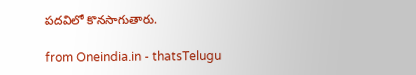పదవిలో కొనసాగుతారు.

from Oneindia.in - thatsTelugu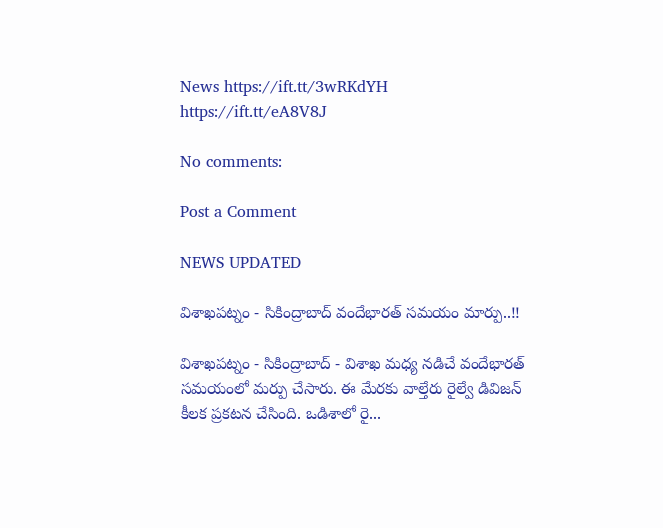News https://ift.tt/3wRKdYH
https://ift.tt/eA8V8J

No comments:

Post a Comment

NEWS UPDATED

విశాఖపట్నం - సికింద్రాబాద్ వందేభారత్ సమయం మార్పు..!!

విశాఖపట్నం - సికింద్రాబాద్ - విశాఖ మధ్య నడిచే వందేభారత్ సమయంలో మర్పు చేసారు. ఈ మేరకు వాల్తేరు రైల్వే డివిజన్ కీలక ప్రకటన చేసింది. ఒడిశాలో రై...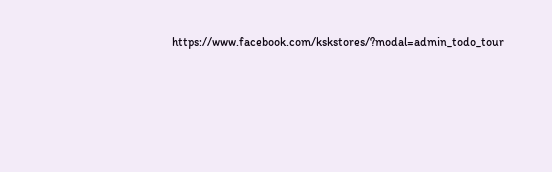https://www.facebook.com/kskstores/?modal=admin_todo_tour